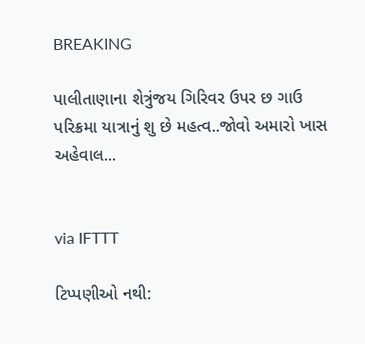BREAKING

પાલીતાણાના શેત્રુંજય ગિરિવર ઉપર છ ગાઉ પરિક્રમા યાત્રાનું શુ છે મહત્વ..જોવો અમારો ખાસ અહેવાલ...


via IFTTT

ટિપ્પણીઓ નથી: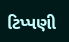ટિપ્પણી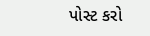પોસ્ટ કરો